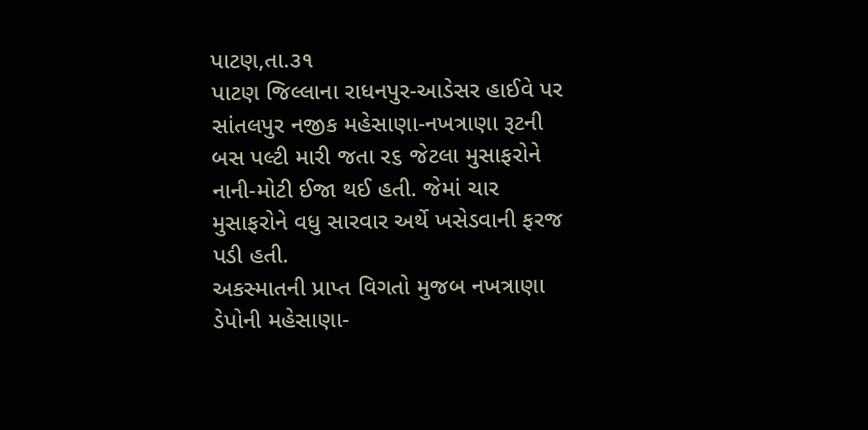પાટણ,તા.૩૧
પાટણ જિલ્લાના રાધનપુર-આડેસર હાઈવે પર સાંતલપુર નજીક મહેસાણા-નખત્રાણા રૂટની બસ પલ્ટી મારી જતા ર૬ જેટલા મુસાફરોને નાની-મોટી ઈજા થઈ હતી. જેમાં ચાર મુસાફરોને વધુ સારવાર અર્થે ખસેડવાની ફરજ પડી હતી.
અકસ્માતની પ્રાપ્ત વિગતો મુજબ નખત્રાણા ડેપોની મહેસાણા-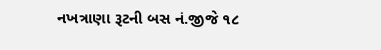નખત્રાણા રૂટની બસ નં.જીજે ૧૮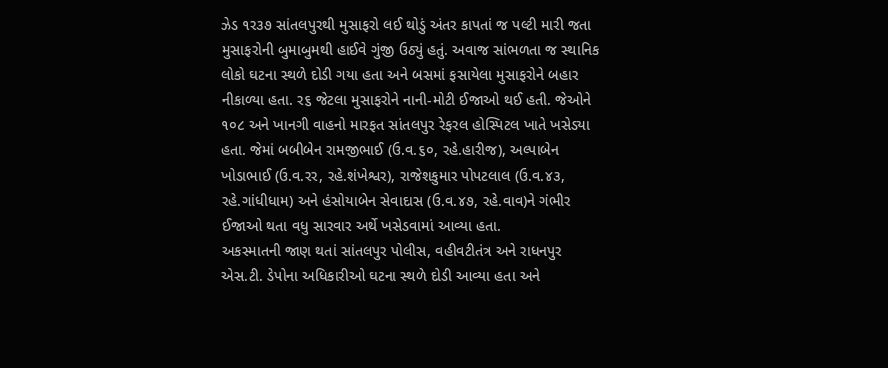ઝેડ ૧ર૩૭ સાંતલપુરથી મુસાફરો લઈ થોડું અંતર કાપતાં જ પલ્ટી મારી જતા મુસાફરોની બુમાબુમથી હાઈવે ગુંજી ઉઠ્યું હતું. અવાજ સાંભળતા જ સ્થાનિક લોકો ઘટના સ્થળે દોડી ગયા હતા અને બસમાં ફસાયેલા મુસાફરોને બહાર નીકાળ્યા હતા. ર૬ જેટલા મુસાફરોને નાની-મોટી ઈજાઓ થઈ હતી. જેઓને ૧૦૮ અને ખાનગી વાહનો મારફત સાંતલપુર રેફરલ હોસ્પિટલ ખાતે ખસેડ્યા હતા. જેમાં બબીબેન રામજીભાઈ (ઉ.વ.૬૦, રહે.હારીજ), અલ્પાબેન ખોડાભાઈ (ઉ.વ.રર, રહે.શંખેશ્વર), રાજેશકુમાર પોપટલાલ (ઉ.વ.૪૩, રહે.ગાંધીધામ) અને હંસોયાબેન સેવાદાસ (ઉ.વ.૪૭, રહે.વાવ)ને ગંભીર ઈજાઓ થતા વધુ સારવાર અર્થે ખસેડવામાં આવ્યા હતા.
અકસ્માતની જાણ થતાં સાંતલપુર પોલીસ, વહીવટીતંત્ર અને રાધનપુર એસ.ટી. ડેપોના અધિકારીઓ ઘટના સ્થળે દોડી આવ્યા હતા અને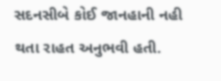સદનસીબે કોઈ જાનહાની નહી થતા રાહત અનુભવી હતી.